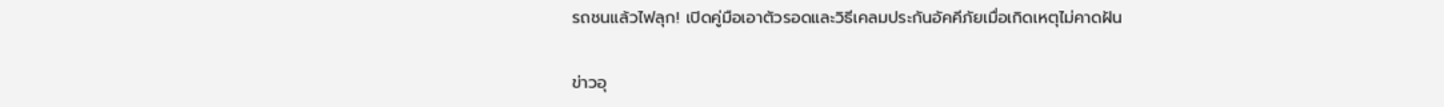รถชนแล้วไฟลุก! เปิดคู่มือเอาตัวรอดและวิธีเคลมประกันอัคคีภัยเมื่อเกิดเหตุไม่คาดฝัน

ข่าวอุ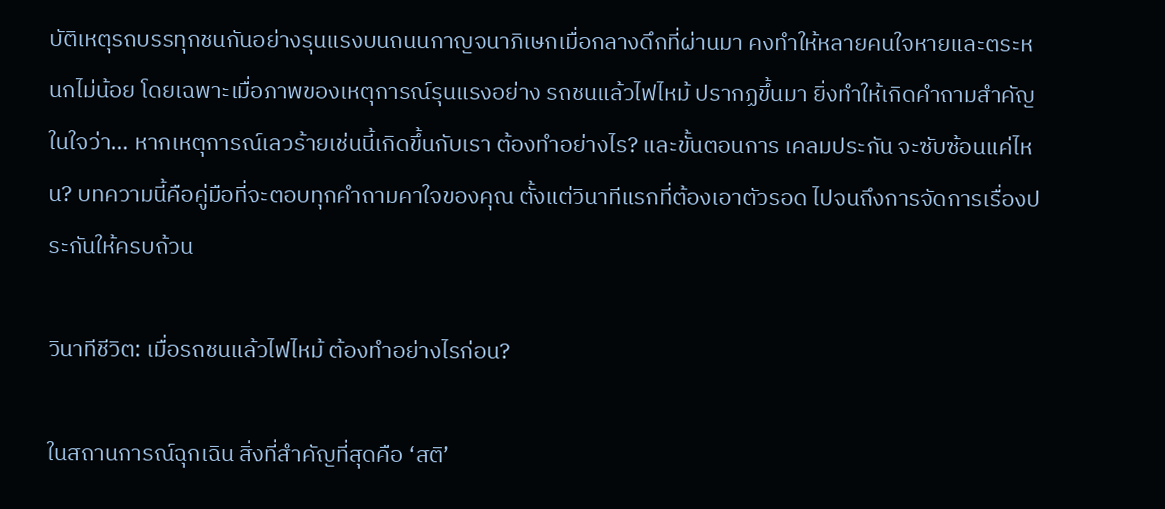บัติเหตุรถบรรทุกชนกันอย่างรุนแรงบนถนนกาญจนาภิเษกเมื่อกลางดึกที่ผ่านมา คงทำให้หลายคนใจหายและตระหนกไม่น้อย โดยเฉพาะเมื่อภาพของเหตุการณ์รุนแรงอย่าง รถชนแล้วไฟไหม้ ปรากฏขึ้นมา ยิ่งทำให้เกิดคำถามสำคัญในใจว่า… หากเหตุการณ์เลวร้ายเช่นนี้เกิดขึ้นกับเรา ต้องทำอย่างไร? และขั้นตอนการ เคลมประกัน จะซับซ้อนแค่ไหน? บทความนี้คือคู่มือที่จะตอบทุกคำถามคาใจของคุณ ตั้งแต่วินาทีแรกที่ต้องเอาตัวรอด ไปจนถึงการจัดการเรื่องประกันให้ครบถ้วน

วินาทีชีวิต: เมื่อรถชนแล้วไฟไหม้ ต้องทำอย่างไรก่อน?

ในสถานการณ์ฉุกเฉิน สิ่งที่สำคัญที่สุดคือ ‘สติ’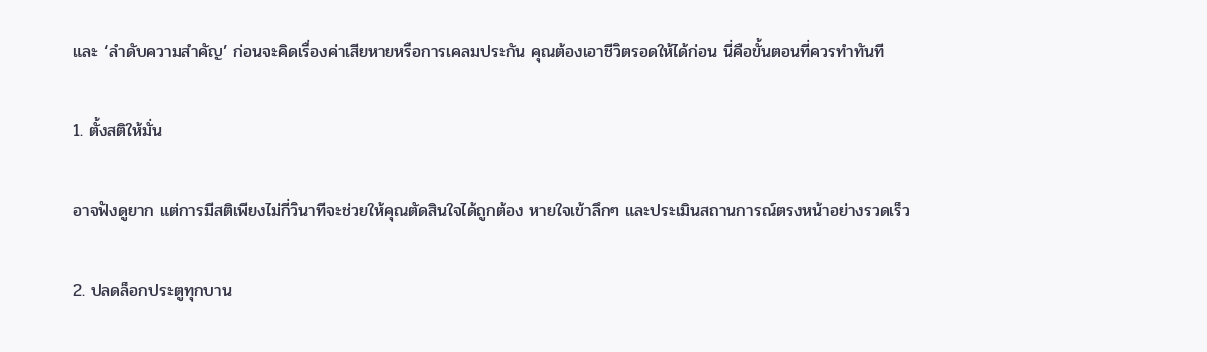และ ‘ลำดับความสำคัญ’ ก่อนจะคิดเรื่องค่าเสียหายหรือการเคลมประกัน คุณต้องเอาชีวิตรอดให้ได้ก่อน นี่คือขั้นตอนที่ควรทำทันที

1. ตั้งสติให้มั่น

อาจฟังดูยาก แต่การมีสติเพียงไม่กี่วินาทีจะช่วยให้คุณตัดสินใจได้ถูกต้อง หายใจเข้าลึกๆ และประเมินสถานการณ์ตรงหน้าอย่างรวดเร็ว

2. ปลดล็อกประตูทุกบาน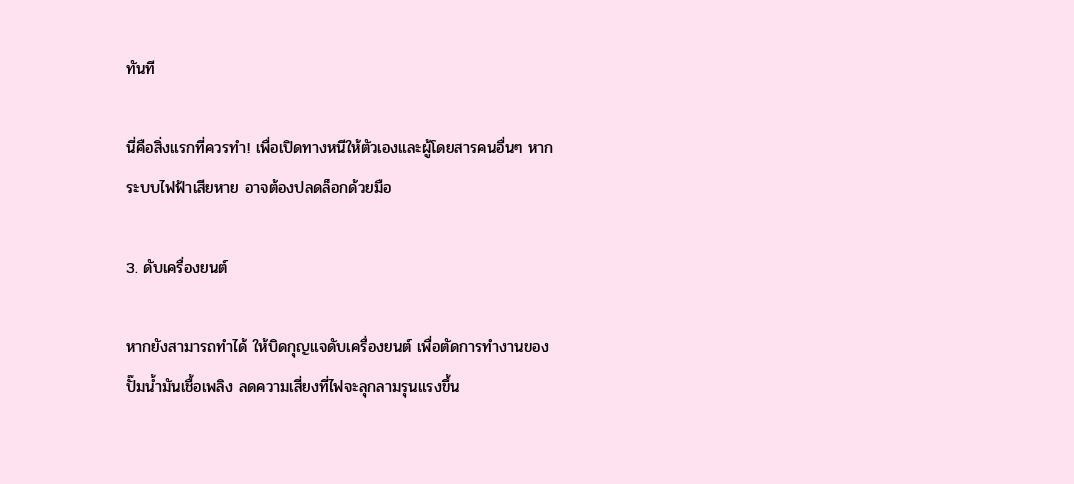ทันที

นี่คือสิ่งแรกที่ควรทำ! เพื่อเปิดทางหนีให้ตัวเองและผู้โดยสารคนอื่นๆ หากระบบไฟฟ้าเสียหาย อาจต้องปลดล็อกด้วยมือ

3. ดับเครื่องยนต์

หากยังสามารถทำได้ ให้บิดกุญแจดับเครื่องยนต์ เพื่อตัดการทำงานของปั๊มน้ำมันเชื้อเพลิง ลดความเสี่ยงที่ไฟจะลุกลามรุนแรงขึ้น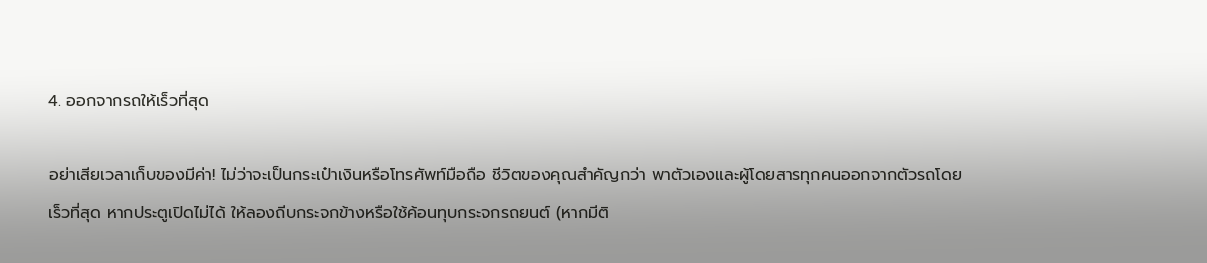4. ออกจากรถให้เร็วที่สุด

อย่าเสียเวลาเก็บของมีค่า! ไม่ว่าจะเป็นกระเป๋าเงินหรือโทรศัพท์มือถือ ชีวิตของคุณสำคัญกว่า พาตัวเองและผู้โดยสารทุกคนออกจากตัวรถโดยเร็วที่สุด หากประตูเปิดไม่ได้ ให้ลองถีบกระจกข้างหรือใช้ค้อนทุบกระจกรถยนต์ (หากมีติ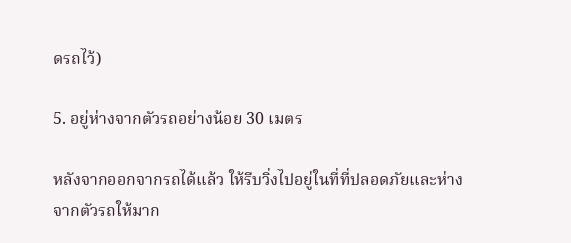ดรถไว้)

5. อยู่ห่างจากตัวรถอย่างน้อย 30 เมตร

หลังจากออกจากรถได้แล้ว ให้รีบวิ่งไปอยู่ในที่ที่ปลอดภัยและห่างจากตัวรถให้มาก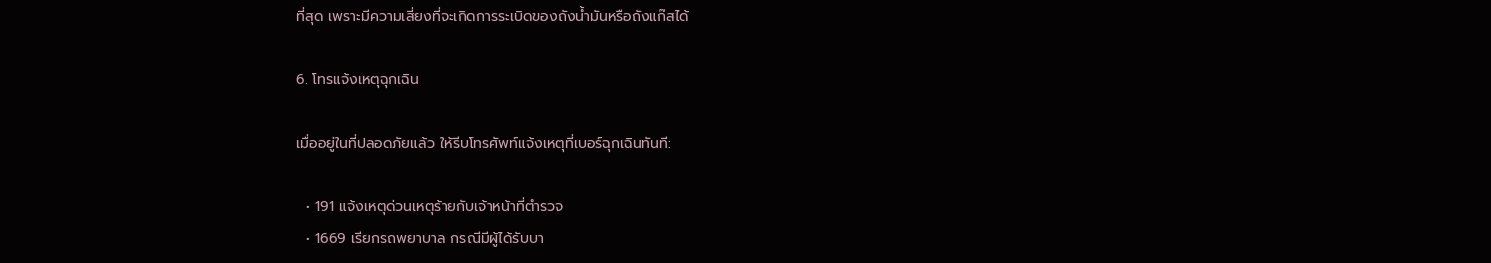ที่สุด เพราะมีความเสี่ยงที่จะเกิดการระเบิดของถังน้ำมันหรือถังแก๊สได้

6. โทรแจ้งเหตุฉุกเฉิน

เมื่ออยู่ในที่ปลอดภัยแล้ว ให้รีบโทรศัพท์แจ้งเหตุที่เบอร์ฉุกเฉินทันที:

  • 191 แจ้งเหตุด่วนเหตุร้ายกับเจ้าหน้าที่ตำรวจ
  • 1669 เรียกรถพยาบาล กรณีมีผู้ได้รับบา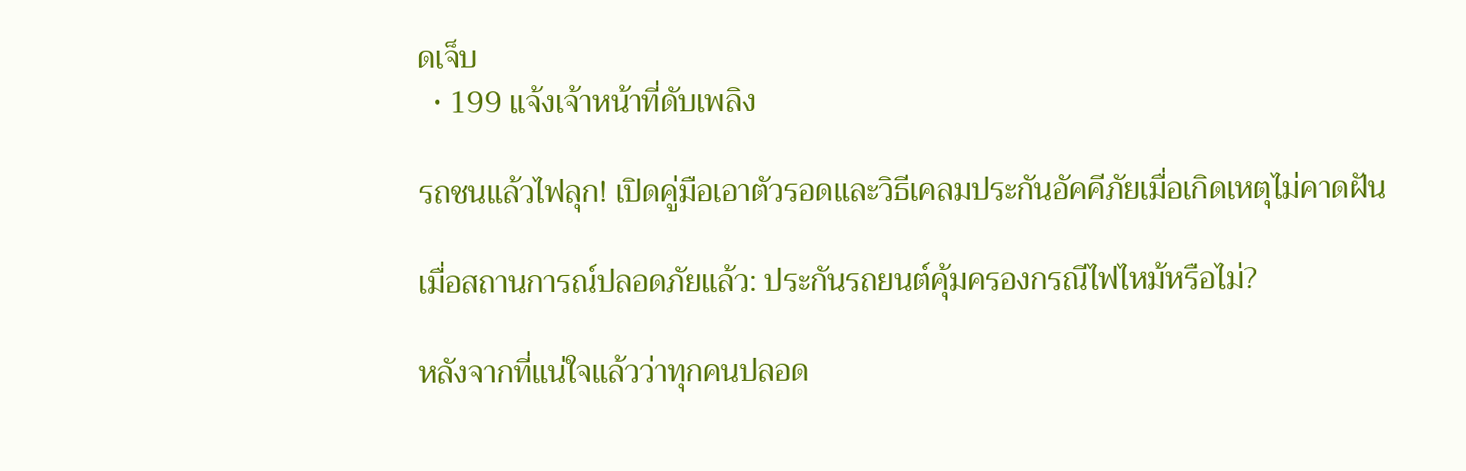ดเจ็บ
  • 199 แจ้งเจ้าหน้าที่ดับเพลิง

รถชนแล้วไฟลุก! เปิดคู่มือเอาตัวรอดและวิธีเคลมประกันอัคคีภัยเมื่อเกิดเหตุไม่คาดฝัน

เมื่อสถานการณ์ปลอดภัยแล้ว: ประกันรถยนต์คุ้มครองกรณีไฟไหม้หรือไม่?

หลังจากที่แน่ใจแล้วว่าทุกคนปลอด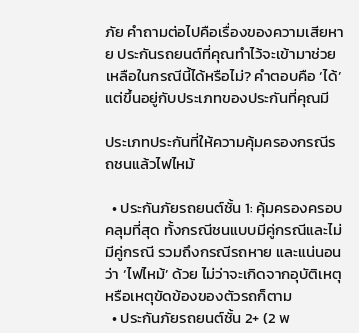ภัย คำถามต่อไปคือเรื่องของความเสียหาย ประกันรถยนต์ที่คุณทำไว้จะเข้ามาช่วยเหลือในกรณีนี้ได้หรือไม่? คำตอบคือ ‘ได้’ แต่ขึ้นอยู่กับประเภทของประกันที่คุณมี

ประเภทประกันที่ให้ความคุ้มครองกรณีรถชนแล้วไฟไหม้

  • ประกันภัยรถยนต์ชั้น 1: คุ้มครองครอบคลุมที่สุด ทั้งกรณีชนแบบมีคู่กรณีและไม่มีคู่กรณี รวมถึงกรณีรถหาย และแน่นอนว่า ‘ไฟไหม้’ ด้วย ไม่ว่าจะเกิดจากอุบัติเหตุหรือเหตุขัดข้องของตัวรถก็ตาม
  • ประกันภัยรถยนต์ชั้น 2+ (2 พ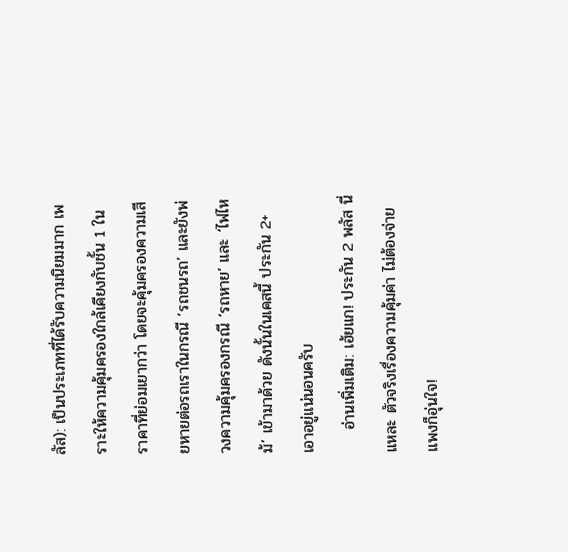ลัส): เป็นประเภทที่ได้รับความนิยมมาก เพราะให้ความคุ้มครองใกล้เคียงกับชั้น 1 ในราคาที่ย่อมเยากว่า โดยจะคุ้มครองความเสียหายต่อรถเราในกรณี ‘รถชนรถ’ และยังพ่วงความคุ้มครองกรณี ‘รถหาย’ และ ‘ไฟไหม้’ เข้ามาด้วย ดังนั้นในเคสนี้ ประกัน 2+ เอาอยู่แน่นอนครับ
    อ่านเพิ่มเติม: เฮ้ยแก! ประกัน 2 พลัส นี่แหละ ตัวจริงเรื่องความคุ้มค่า ไม่ต้องจ่ายแพงก็อุ่นใจ!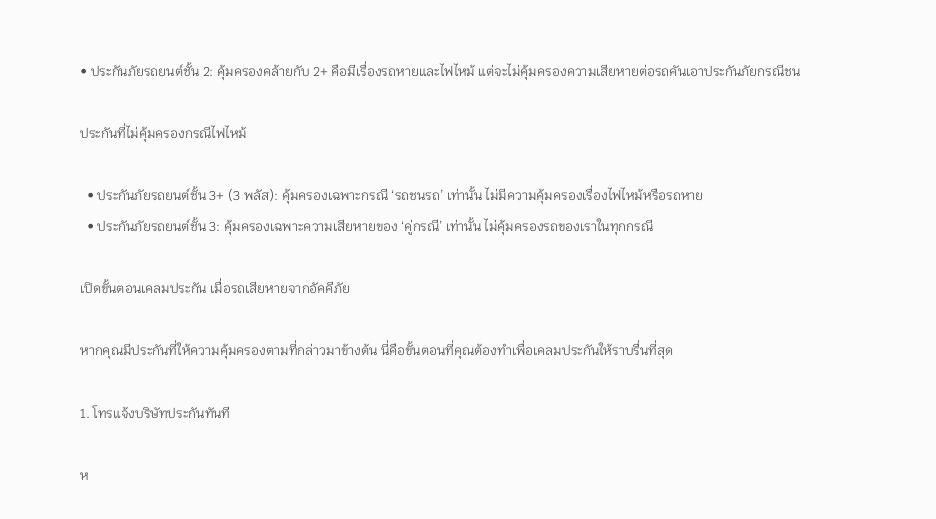• ประกันภัยรถยนต์ชั้น 2: คุ้มครองคล้ายกับ 2+ คือมีเรื่องรถหายและไฟไหม้ แต่จะไม่คุ้มครองความเสียหายต่อรถคันเอาประกันภัยกรณีชน

ประกันที่ไม่คุ้มครองกรณีไฟไหม้

  • ประกันภัยรถยนต์ชั้น 3+ (3 พลัส): คุ้มครองเฉพาะกรณี ‘รถชนรถ’ เท่านั้น ไม่มีความคุ้มครองเรื่องไฟไหม้หรือรถหาย
  • ประกันภัยรถยนต์ชั้น 3: คุ้มครองเฉพาะความเสียหายของ ‘คู่กรณี’ เท่านั้น ไม่คุ้มครองรถของเราในทุกกรณี

เปิดขั้นตอนเคลมประกัน เมื่อรถเสียหายจากอัคคีภัย

หากคุณมีประกันที่ให้ความคุ้มครองตามที่กล่าวมาข้างต้น นี่คือขั้นตอนที่คุณต้องทำเพื่อเคลมประกันให้ราบรื่นที่สุด

1. โทรแจ้งบริษัทประกันทันที

ห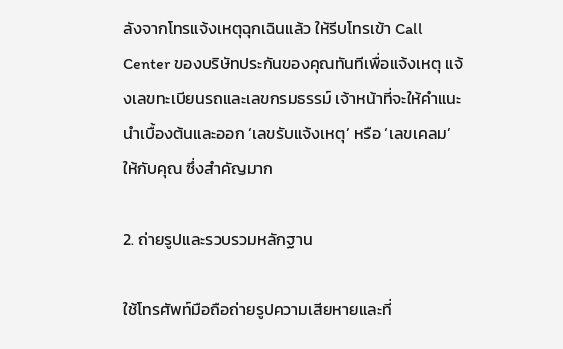ลังจากโทรแจ้งเหตุฉุกเฉินแล้ว ให้รีบโทรเข้า Call Center ของบริษัทประกันของคุณทันทีเพื่อแจ้งเหตุ แจ้งเลขทะเบียนรถและเลขกรมธรรม์ เจ้าหน้าที่จะให้คำแนะนำเบื้องต้นและออก ‘เลขรับแจ้งเหตุ’ หรือ ‘เลขเคลม’ ให้กับคุณ ซึ่งสำคัญมาก

2. ถ่ายรูปและรวบรวมหลักฐาน

ใช้โทรศัพท์มือถือถ่ายรูปความเสียหายและที่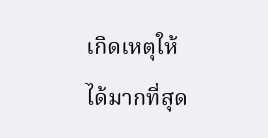เกิดเหตุให้ได้มากที่สุด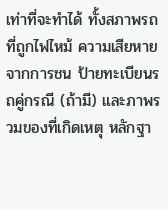เท่าที่จะทำได้ ทั้งสภาพรถที่ถูกไฟไหม้ ความเสียหายจากการชน ป้ายทะเบียนรถคู่กรณี (ถ้ามี) และภาพรวมของที่เกิดเหตุ หลักฐา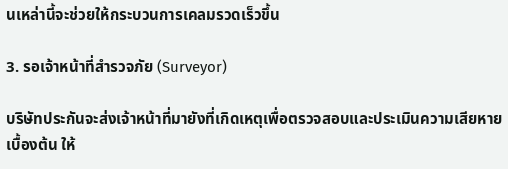นเหล่านี้จะช่วยให้กระบวนการเคลมรวดเร็วขึ้น

3. รอเจ้าหน้าที่สำรวจภัย (Surveyor)

บริษัทประกันจะส่งเจ้าหน้าที่มายังที่เกิดเหตุเพื่อตรวจสอบและประเมินความเสียหายเบื้องต้น ให้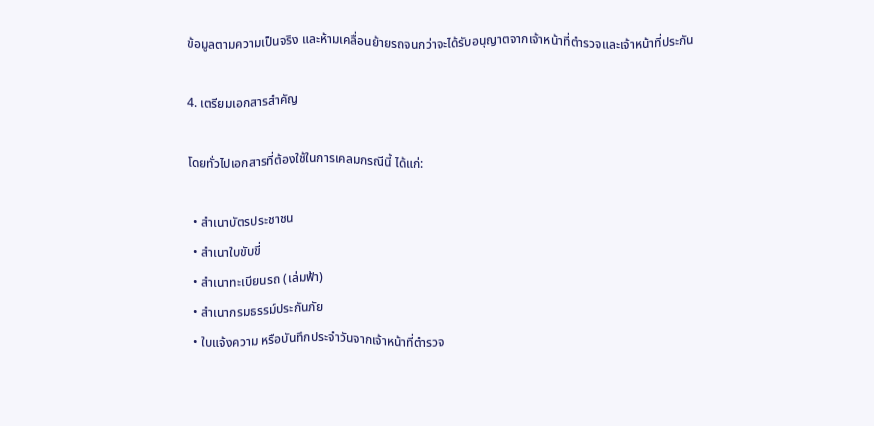ข้อมูลตามความเป็นจริง และห้ามเคลื่อนย้ายรถจนกว่าจะได้รับอนุญาตจากเจ้าหน้าที่ตำรวจและเจ้าหน้าที่ประกัน

4. เตรียมเอกสารสำคัญ

โดยทั่วไปเอกสารที่ต้องใช้ในการเคลมกรณีนี้ ได้แก่:

  • สำเนาบัตรประชาชน
  • สำเนาใบขับขี่
  • สำเนาทะเบียนรถ (เล่มฟ้า)
  • สำเนากรมธรรม์ประกันภัย
  • ใบแจ้งความ หรือบันทึกประจำวันจากเจ้าหน้าที่ตำรวจ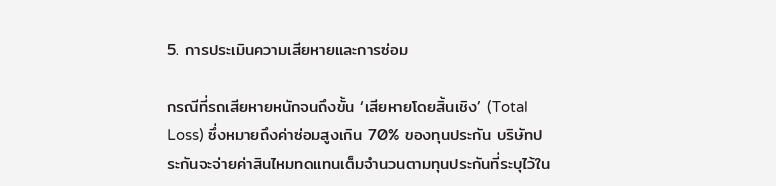5. การประเมินความเสียหายและการซ่อม

กรณีที่รถเสียหายหนักจนถึงขั้น ‘เสียหายโดยสิ้นเชิง’ (Total Loss) ซึ่งหมายถึงค่าซ่อมสูงเกิน 70% ของทุนประกัน บริษัทประกันจะจ่ายค่าสินไหมทดแทนเต็มจำนวนตามทุนประกันที่ระบุไว้ใน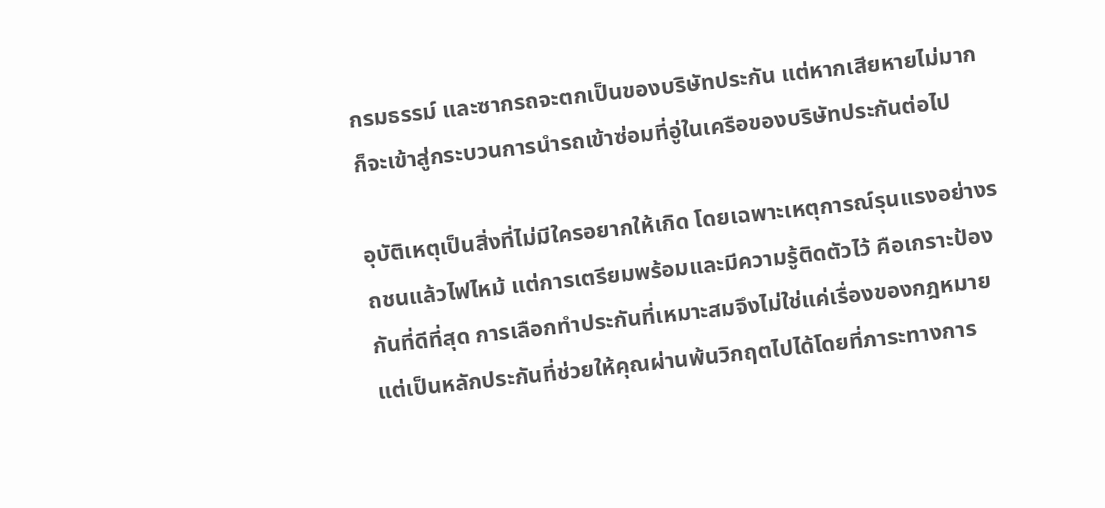กรมธรรม์ และซากรถจะตกเป็นของบริษัทประกัน แต่หากเสียหายไม่มาก ก็จะเข้าสู่กระบวนการนำรถเข้าซ่อมที่อู่ในเครือของบริษัทประกันต่อไป

อุบัติเหตุเป็นสิ่งที่ไม่มีใครอยากให้เกิด โดยเฉพาะเหตุการณ์รุนแรงอย่างรถชนแล้วไฟไหม้ แต่การเตรียมพร้อมและมีความรู้ติดตัวไว้ คือเกราะป้องกันที่ดีที่สุด การเลือกทำประกันที่เหมาะสมจึงไม่ใช่แค่เรื่องของกฎหมาย แต่เป็นหลักประกันที่ช่วยให้คุณผ่านพ้นวิกฤตไปได้โดยที่ภาระทางการ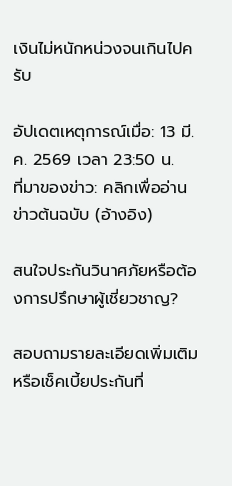เงินไม่หนักหน่วงจนเกินไปครับ

อัปเดตเหตุการณ์เมื่อ: 13 มี.ค. 2569 เวลา 23:50 น.
ที่มาของข่าว: คลิกเพื่ออ่านข่าวต้นฉบับ (อ้างอิง)

สนใจประกันวินาศภัยหรือต้องการปรึกษาผู้เชี่ยวชาญ?

สอบถามรายละเอียดเพิ่มเติม หรือเช็คเบี้ยประกันที่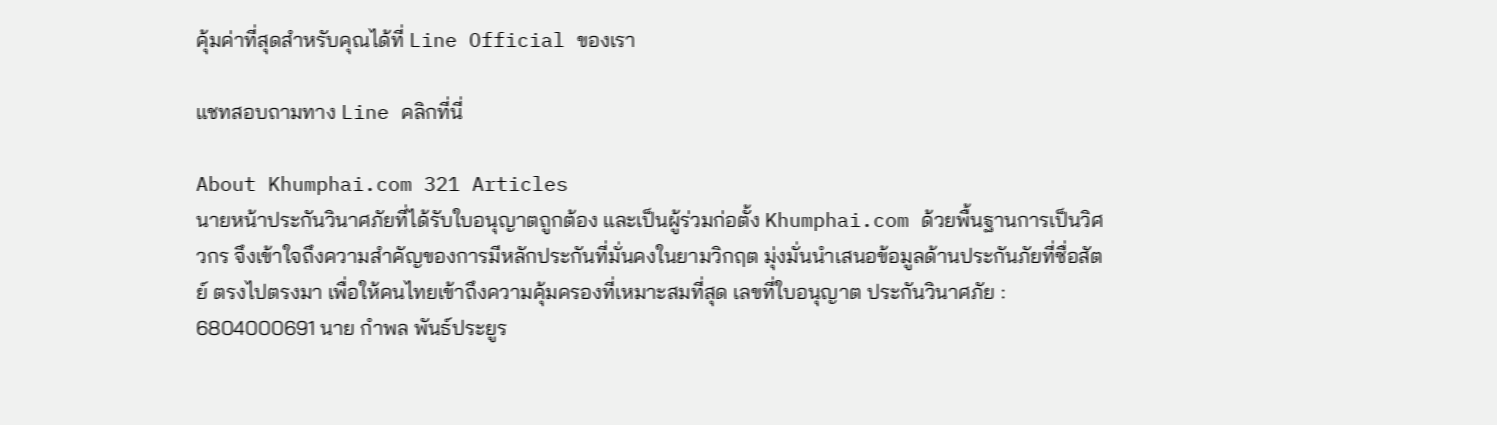คุ้มค่าที่สุดสำหรับคุณได้ที่ Line Official ของเรา

แชทสอบถามทาง Line คลิกที่นี่

About Khumphai.com 321 Articles
นายหน้าประกันวินาศภัยที่ได้รับใบอนุญาตถูกต้อง และเป็นผู้ร่วมก่อตั้ง Khumphai.com ด้วยพื้นฐานการเป็นวิศวกร จึงเข้าใจถึงความสำคัญของการมีหลักประกันที่มั่นคงในยามวิกฤต มุ่งมั่นนำเสนอข้อมูลด้านประกันภัยที่ซื่อสัตย์ ตรงไปตรงมา เพื่อให้คนไทยเข้าถึงความคุ้มครองที่เหมาะสมที่สุด เลขที่ใบอนุญาต ประกันวินาศภัย : 6804000691 นาย กำพล พันธ์ประยูร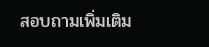สอบถามเพิ่มเติม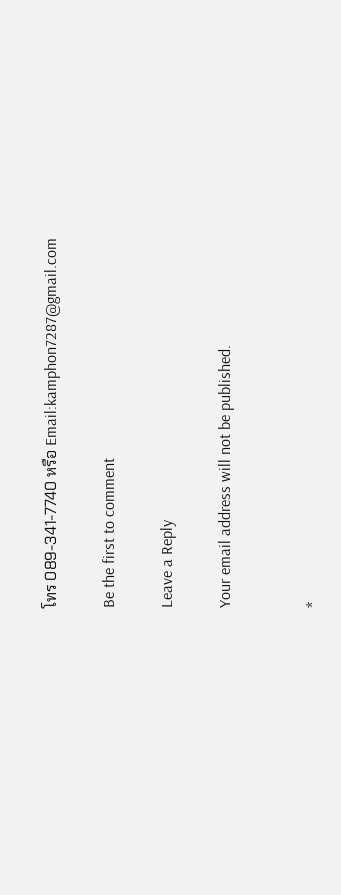โทร 089-341-7740 หรือ Email:kamphon7287@gmail.com

Be the first to comment

Leave a Reply

Your email address will not be published.


*